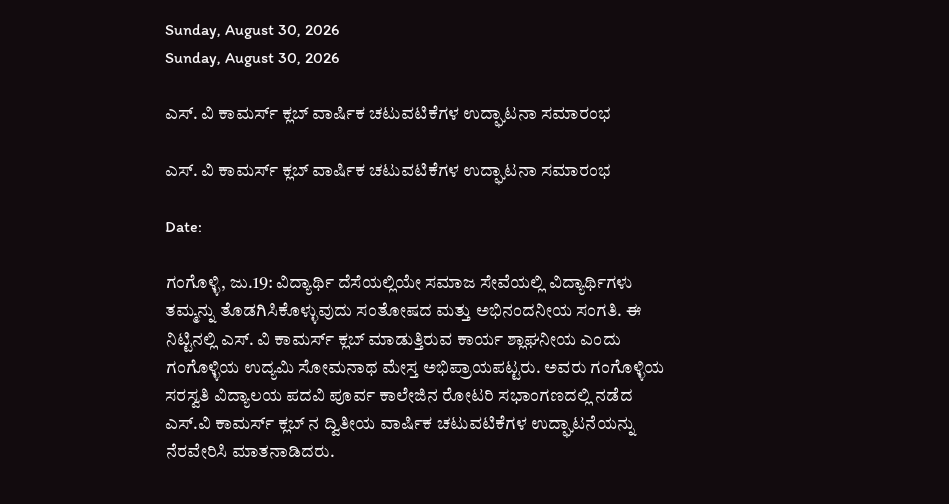Sunday, August 30, 2026
Sunday, August 30, 2026

ಎಸ್. ವಿ ಕಾಮರ್ಸ್ ಕ್ಲಬ್ ವಾರ್ಷಿಕ ಚಟುವಟಿಕೆಗಳ ಉದ್ಘಾಟನಾ ಸಮಾರಂಭ

ಎಸ್. ವಿ ಕಾಮರ್ಸ್ ಕ್ಲಬ್ ವಾರ್ಷಿಕ ಚಟುವಟಿಕೆಗಳ ಉದ್ಘಾಟನಾ ಸಮಾರಂಭ

Date:

ಗಂಗೊಳ್ಳಿ, ಜು.19: ವಿದ್ಯಾರ್ಥಿ ದೆಸೆಯಲ್ಲಿಯೇ ಸಮಾಜ ಸೇವೆಯಲ್ಲಿ ವಿದ್ಯಾರ್ಥಿಗಳು ತಮ್ಮನ್ನು ತೊಡಗಿಸಿಕೊಳ್ಳುವುದು ಸಂತೋಷದ ಮತ್ತು ಅಭಿನಂದನೀಯ ಸಂಗತಿ. ಈ ನಿಟ್ಟಿನಲ್ಲಿ ಎಸ್. ವಿ ಕಾಮರ್ಸ್ ಕ್ಲಬ್ ಮಾಡುತ್ತಿರುವ ಕಾರ್ಯ ಶ್ಲಾಘನೀಯ ಎಂದು ಗಂಗೊಳ್ಳಿಯ ಉದ್ಯಮಿ ಸೋಮನಾಥ ಮೇಸ್ತ ಅಭಿಪ್ರಾಯಪಟ್ಟರು. ಅವರು ಗಂಗೊಳ್ಳಿಯ ಸರಸ್ವತಿ ವಿದ್ಯಾಲಯ ಪದವಿ ಪೂರ್ವ ಕಾಲೇಜಿನ ರೋಟರಿ ಸಭಾಂಗಣದಲ್ಲಿ ನಡೆದ ಎಸ್‌.ವಿ ಕಾಮರ್ಸ್ ಕ್ಲಬ್ ನ ದ್ವಿತೀಯ ವಾರ್ಷಿಕ ಚಟುವಟಿಕೆಗಳ ಉದ್ಘಾಟನೆಯನ್ನು ನೆರವೇರಿಸಿ ಮಾತನಾಡಿದರು.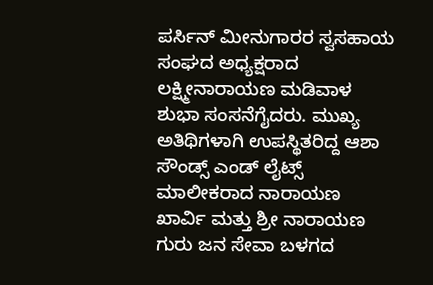ಪರ್ಸಿನ್ ಮೀನುಗಾರರ ಸ್ವಸಹಾಯ ಸಂಘದ ಅಧ್ಯಕ್ಷರಾದ ಲಕ್ಷ್ಮೀನಾರಾಯಣ ಮಡಿವಾಳ ಶುಭಾ ಸಂಸನೆಗೈದರು. ಮುಖ್ಯ ಅತಿಥಿಗಳಾಗಿ ಉಪಸ್ಥಿತರಿದ್ದ ಆಶಾ ಸೌಂಡ್ಸ್ ಎಂಡ್ ಲೈಟ್ಸ್ ಮಾಲೀಕರಾದ ನಾರಾಯಣ ಖಾರ್ವಿ ಮತ್ತು ಶ್ರೀ ನಾರಾಯಣ ಗುರು ಜನ ಸೇವಾ ಬಳಗದ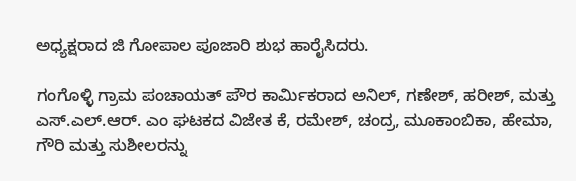ಅಧ್ಯಕ್ಷರಾದ ಜಿ ಗೋಪಾಲ ಪೂಜಾರಿ ಶುಭ ಹಾರೈಸಿದರು.

ಗಂಗೊಳ್ಳಿ ಗ್ರಾಮ ಪಂಚಾಯತ್ ಪೌರ ಕಾರ್ಮಿಕರಾದ ಅನಿಲ್, ಗಣೇಶ್, ಹರೀಶ್, ಮತ್ತು ಎಸ್.ಎಲ್.ಆರ್. ಎಂ ಘಟಕದ ವಿಜೇತ ಕೆ, ರಮೇಶ್, ಚಂದ್ರ, ಮೂಕಾಂಬಿಕಾ, ಹೇಮಾ, ಗೌರಿ ಮತ್ತು ಸುಶೀಲರನ್ನು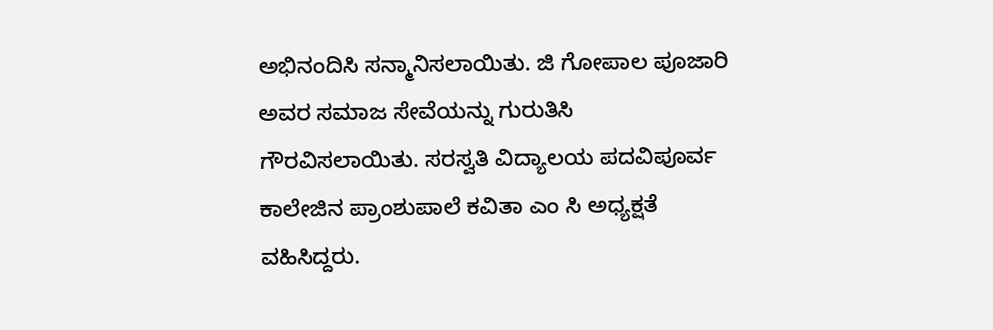ಅಭಿನಂದಿಸಿ ಸನ್ಮಾನಿಸಲಾಯಿತು. ಜಿ ಗೋಪಾಲ ಪೂಜಾರಿ ಅವರ ಸಮಾಜ ಸೇವೆಯನ್ನು ಗುರುತಿಸಿ ಗೌರವಿಸಲಾಯಿತು. ಸರಸ್ವತಿ ವಿದ್ಯಾಲಯ ಪದವಿಪೂರ್ವ ಕಾಲೇಜಿನ ಪ್ರಾಂಶುಪಾಲೆ ಕವಿತಾ ಎಂ ಸಿ ಅಧ್ಯಕ್ಷತೆ ವಹಿಸಿದ್ದರು.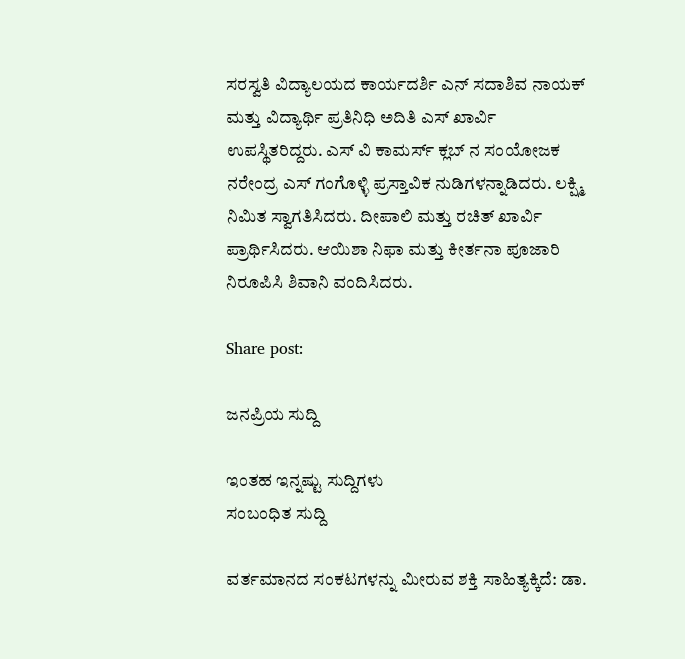ಸರಸ್ವತಿ ವಿದ್ಯಾಲಯದ ಕಾರ್ಯದರ್ಶಿ ಎನ್ ಸದಾಶಿವ ನಾಯಕ್ ಮತ್ತು ವಿದ್ಯಾರ್ಥಿ ಪ್ರತಿನಿಧಿ ಅದಿತಿ ಎಸ್ ಖಾರ್ವಿ ಉಪಸ್ಥಿತರಿದ್ದರು. ಎಸ್ ವಿ ಕಾಮರ್ಸ್ ಕ್ಲಬ್ ನ ಸಂಯೋಜಕ ನರೇಂದ್ರ ಎಸ್ ಗಂಗೊಳ್ಳಿ ಪ್ರಸ್ತಾವಿಕ ನುಡಿಗಳನ್ನಾಡಿದರು. ಲಕ್ಷ್ಮಿ ನಿಮಿತ ಸ್ವಾಗತಿಸಿದರು. ದೀಪಾಲಿ ಮತ್ತು ರಚಿತ್ ಖಾರ್ವಿ ಪ್ರಾರ್ಥಿಸಿದರು. ಆಯಿಶಾ ನಿಫಾ ಮತ್ತು ಕೀರ್ತನಾ ಪೂಜಾರಿ ನಿರೂಪಿಸಿ ಶಿವಾನಿ ವಂದಿಸಿದರು.

Share post:

ಜನಪ್ರಿಯ ಸುದ್ದಿ

ಇಂತಹ ಇನ್ನಷ್ಟು ಸುದ್ದಿಗಳು
ಸಂಬಂಧಿತ ಸುದ್ದಿ

ವರ್ತಮಾನದ ಸಂಕಟಗಳನ್ನು ಮೀರುವ ಶಕ್ತಿ ಸಾಹಿತ್ಯಕ್ಕಿದೆ: ಡಾ.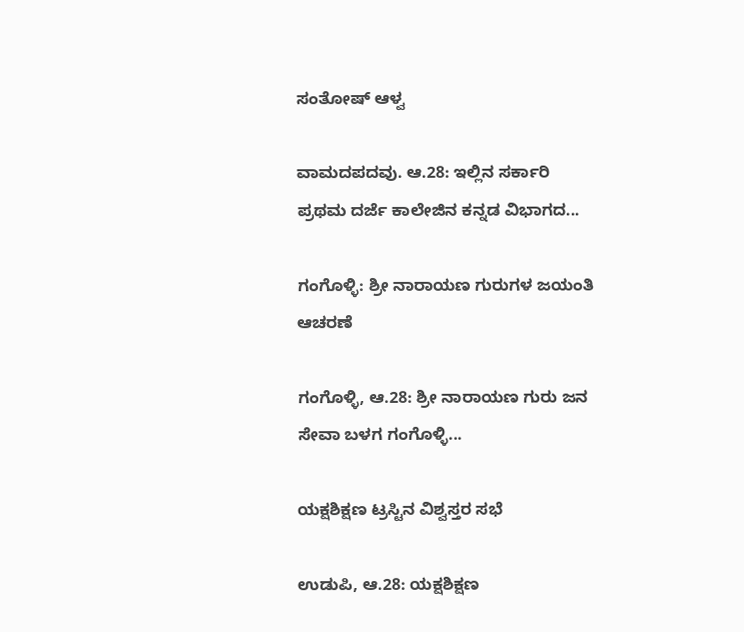ಸಂತೋಷ್ ಆಳ್ವ

ವಾಮದಪದವು. ಆ.28: ಇಲ್ಲಿನ ಸರ್ಕಾರಿ ಪ್ರಥಮ ದರ್ಜೆ ಕಾಲೇಜಿನ ಕನ್ನಡ ವಿಭಾಗದ...

ಗಂಗೊಳ್ಳಿ: ಶ್ರೀ ನಾರಾಯಣ ಗುರುಗಳ ಜಯಂತಿ ಆಚರಣೆ

ಗಂಗೊಳ್ಳಿ, ಆ.28: ಶ್ರೀ ನಾರಾಯಣ ಗುರು ಜನ ಸೇವಾ ಬಳಗ ಗಂಗೊಳ್ಳಿ...

ಯಕ್ಷಶಿಕ್ಷಣ ಟ್ರಸ್ಟಿನ ವಿಶ್ವಸ್ತರ ಸಭೆ

ಉಡುಪಿ, ಆ.28: ಯಕ್ಷಶಿಕ್ಷಣ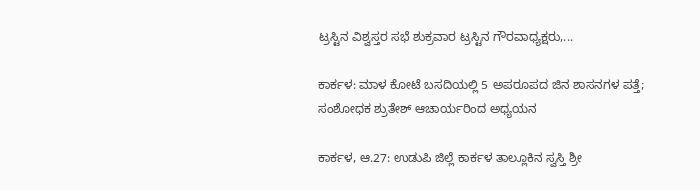ಟ್ರಸ್ಟಿನ ವಿಶ್ವಸ್ತರ ಸಭೆ ಶುಕ್ರವಾರ ಟ್ರಸ್ಟಿನ ಗೌರವಾಧ್ಯಕ್ಷರು,...

ಕಾರ್ಕಳ: ಮಾಳ ಕೋಟೆ ಬಸದಿಯಲ್ಲಿ 5 ಅಪರೂಪದ ಜಿನ ಶಾಸನಗಳ ಪತ್ತೆ; ಸಂಶೋಧಕ ಶ್ರುತೇಶ್ ಆಚಾರ್ಯರಿಂದ ಅಧ್ಯಯನ

ಕಾರ್ಕಳ, ಆ.27: ಉಡುಪಿ ಜಿಲ್ಲೆ ಕಾರ್ಕಳ ತಾಲ್ಲೂಕಿನ ಸ್ವಸ್ತಿ ಶ್ರೀ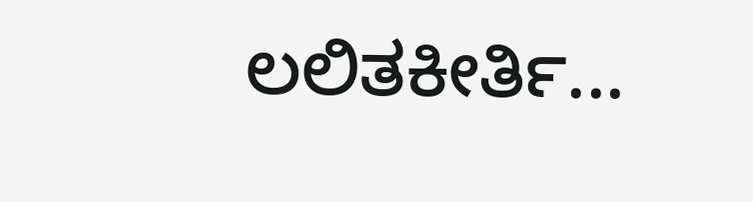ಲಲಿತಕೀರ್ತಿ...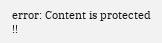error: Content is protected !!